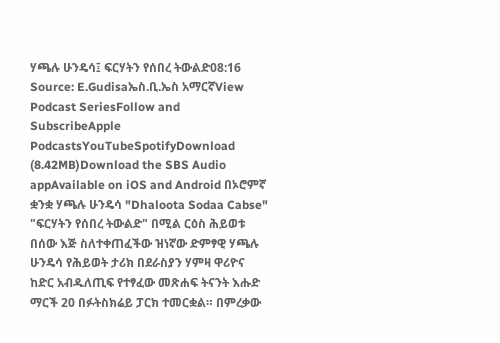ሃጫሉ ሁንዴሳ፤ ፍርሃትን የሰበረ ትውልድ08:16 Source: E.Gudisaኤስ.ቢ.ኤስ አማርኛView Podcast SeriesFollow and SubscribeApple PodcastsYouTubeSpotifyDownload (8.42MB)Download the SBS Audio appAvailable on iOS and Android በኦሮምኛ ቋንቋ ሃጫሉ ሁንዴሳ "Dhaloota Sodaa Cabse" "ፍርሃትን የሰበረ ትውልድ" በሚል ርዕስ ሕይወቱ በሰው እጅ ስለተቀጠፈችው ዝነኛው ድምፃዊ ሃጫሉ ሁንዴሳ የሕይወት ታሪክ በደራስያን ሃምዛ ዋሪዮና ከድር አብዱለጢፍ የተፃፈው መጽሐፍ ትናንት እሑድ ማርች 20 በፉትስክሬይ ፓርክ ተመርቋል። በምረቃው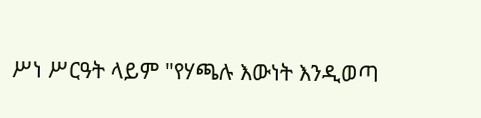ሥነ ሥርዓት ላይም "የሃጫሉ እውነት እንዲወጣ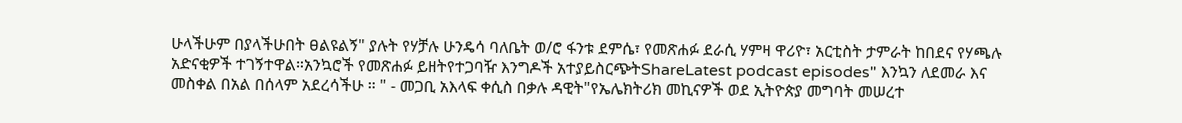ሁላችሁም በያላችሁበት ፀልዩልኝ" ያሉት የሃቻሉ ሁንዴሳ ባለቤት ወ/ሮ ፋንቱ ደምሴ፣ የመጽሐፉ ደራሲ ሃምዛ ዋሪዮ፣ አርቲስት ታምራት ከበደና የሃጫሉ አድናቂዎች ተገኝተዋል።አንኳሮች የመጽሐፉ ይዘትየተጋባዥ እንግዶች አተያይስርጭትShareLatest podcast episodes" እንኳን ለደመራ እና መስቀል በአል በሰላም አደረሳችሁ ። " - መጋቢ አእላፍ ቀሲስ በቃሉ ዳዊት"የኤሌክትሪክ መኪናዎች ወደ ኢትዮጵያ መግባት መሠረተ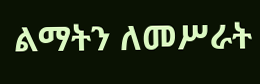ልማትን ለመሥራት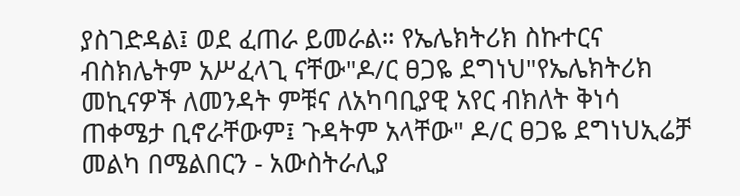ያስገድዳል፤ ወደ ፈጠራ ይመራል። የኤሌክትሪክ ስኩተርና ብስክሌትም አሥፈላጊ ናቸው"ዶ/ር ፀጋዬ ደግነህ"የኤሌክትሪክ መኪናዎች ለመንዳት ምቹና ለአካባቢያዊ አየር ብክለት ቅነሳ ጠቀሜታ ቢኖራቸውም፤ ጉዳትም አላቸው" ዶ/ር ፀጋዬ ደግነህኢሬቻ መልካ በሜልበርን - አውስትራሊያ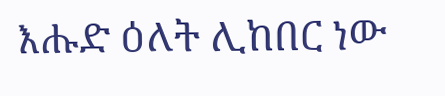እሑድ ዕለት ሊከበር ነው